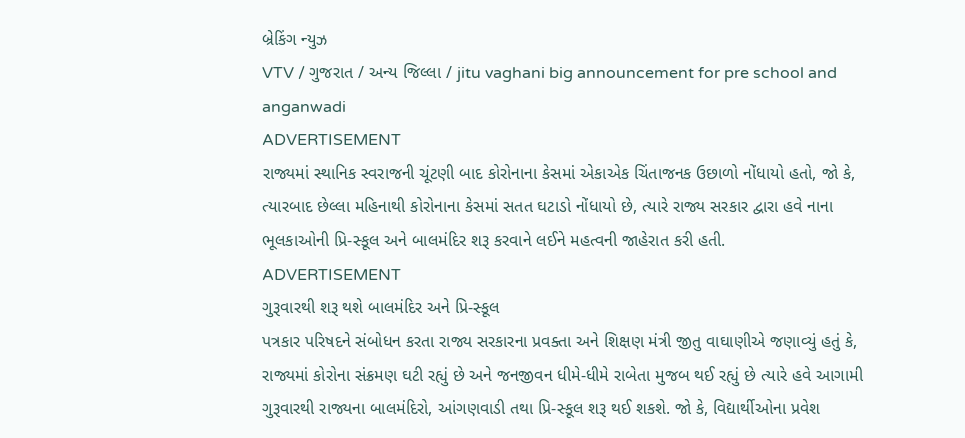બ્રેકિંગ ન્યુઝ
VTV / ગુજરાત / અન્ય જિલ્લા / jitu vaghani big announcement for pre school and anganwadi
ADVERTISEMENT
રાજ્યમાં સ્થાનિક સ્વરાજની ચૂંટણી બાદ કોરોનાના કેસમાં એકાએક ચિંતાજનક ઉછાળો નોંધાયો હતો, જો કે, ત્યારબાદ છેલ્લા મહિનાથી કોરોનાના કેસમાં સતત ઘટાડો નોંધાયો છે, ત્યારે રાજ્ય સરકાર દ્વારા હવે નાના ભૂલકાઓની પ્રિ-સ્કૂલ અને બાલમંદિર શરૂ કરવાને લઈને મહત્વની જાહેરાત કરી હતી.
ADVERTISEMENT
ગુરૂવારથી શરૂ થશે બાલમંદિર અને પ્રિ-સ્કૂલ
પત્રકાર પરિષદને સંબોધન કરતા રાજ્ય સરકારના પ્રવક્તા અને શિક્ષણ મંત્રી જીતુ વાઘાણીએ જણાવ્યું હતું કે, રાજ્યમાં કોરોના સંક્રમણ ઘટી રહ્યું છે અને જનજીવન ધીમે-ધીમે રાબેતા મુજબ થઈ રહ્યું છે ત્યારે હવે આગામી ગુરૂવારથી રાજ્યના બાલમંદિરો, આંગણવાડી તથા પ્રિ-સ્કૂલ શરૂ થઈ શકશે. જો કે, વિદ્યાર્થીઓના પ્રવેશ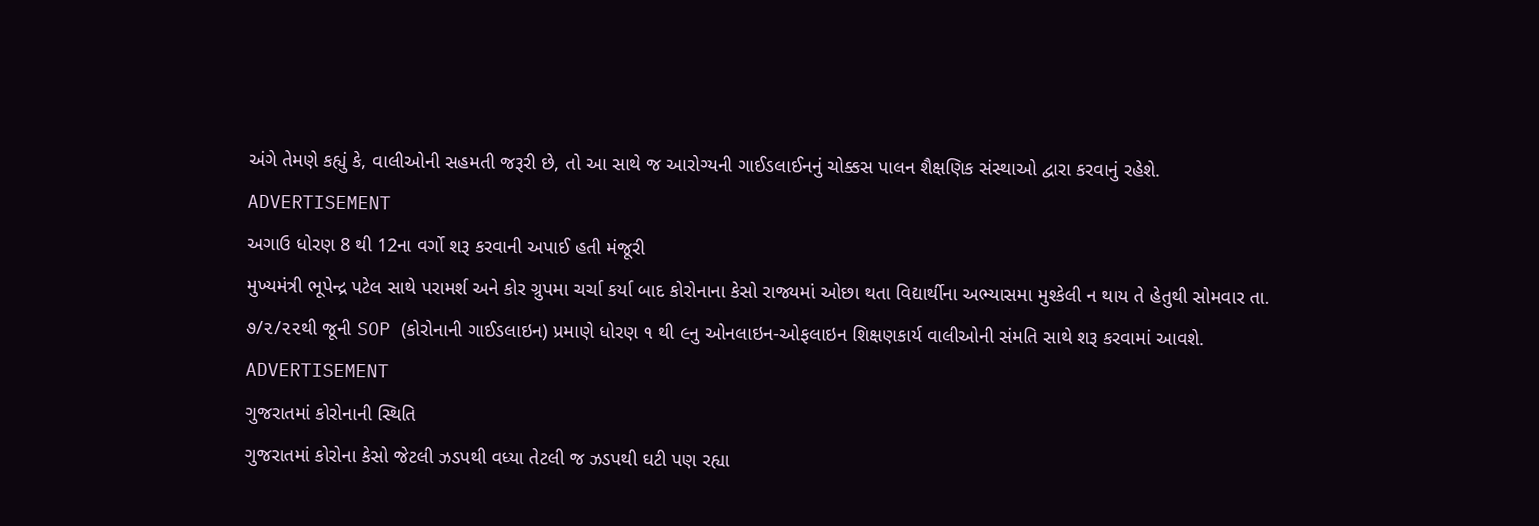અંગે તેમણે કહ્યું કે, વાલીઓની સહમતી જરૂરી છે, તો આ સાથે જ આરોગ્યની ગાઈડલાઈનનું ચોક્કસ પાલન શૈક્ષણિક સંસ્થાઓ દ્વારા કરવાનું રહેશે.
ADVERTISEMENT
અગાઉ ધોરણ 8 થી 12ના વર્ગો શરૂ કરવાની અપાઈ હતી મંજૂરી
મુખ્યમંત્રી ભૂપેન્દ્ર પટેલ સાથે પરામર્શ અને કોર ગ્રુપમા ચર્ચા કર્યા બાદ કોરોનાના કેસો રાજ્યમાં ઓછા થતા વિદ્યાર્થીના અભ્યાસમા મુશ્કેલી ન થાય તે હેતુથી સોમવાર તા. ૭/૨/૨૨થી જૂની SOP (કોરોનાની ગાઈડલાઇન) પ્રમાણે ધોરણ ૧ થી ૯નુ ઓનલાઇન-ઓફલાઇન શિક્ષણકાર્ય વાલીઓની સંમતિ સાથે શરૂ કરવામાં આવશે.
ADVERTISEMENT
ગુજરાતમાં કોરોનાની સ્થિતિ
ગુજરાતમાં કોરોના કેસો જેટલી ઝડપથી વધ્યા તેટલી જ ઝડપથી ઘટી પણ રહ્યા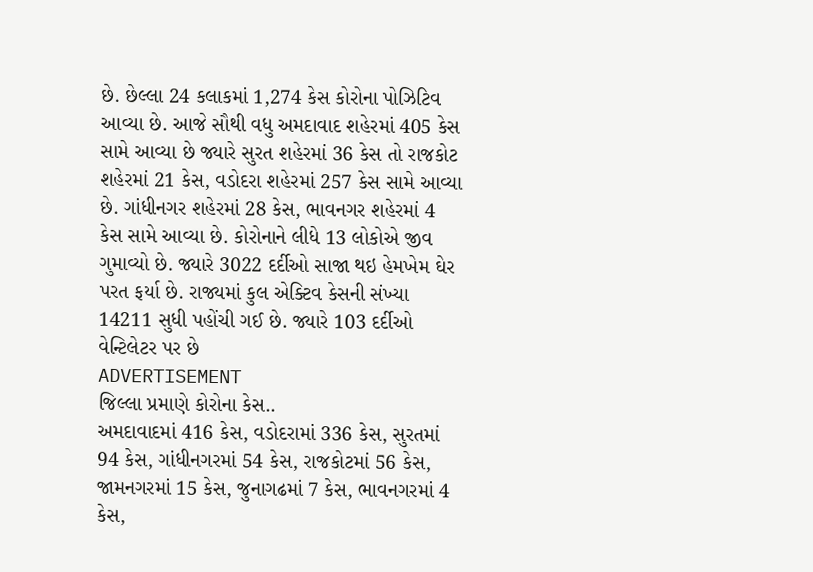છે. છેલ્લા 24 કલાકમાં 1,274 કેસ કોરોના પોઝિટિવ આવ્યા છે. આજે સૌથી વધુ અમદાવાદ શહેરમાં 405 કેસ સામે આવ્યા છે જ્યારે સુરત શહેરમાં 36 કેસ તો રાજકોટ શહેરમાં 21 કેસ, વડોદરા શહેરમાં 257 કેસ સામે આવ્યા છે. ગાંધીનગર શહેરમાં 28 કેસ, ભાવનગર શહેરમાં 4 કેસ સામે આવ્યા છે. કોરોનાને લીધે 13 લોકોએ જીવ ગુમાવ્યો છે. જ્યારે 3022 દર્દીઓ સાજા થઇ હેમખેમ ઘેર પરત ફર્યા છે. રાજ્યમાં કુલ એક્ટિવ કેસની સંખ્યા 14211 સુધી પહોંચી ગઈ છે. જ્યારે 103 દર્દીઓ વેન્ટિલેટર પર છે
ADVERTISEMENT
જિલ્લા પ્રમાણે કોરોના કેસ..
અમદાવાદમાં 416 કેસ, વડોદરામાં 336 કેસ, સુરતમાં 94 કેસ, ગાંધીનગરમાં 54 કેસ, રાજકોટમાં 56 કેસ, જામનગરમાં 15 કેસ, જુનાગઢમાં 7 કેસ, ભાવનગરમાં 4 કેસ,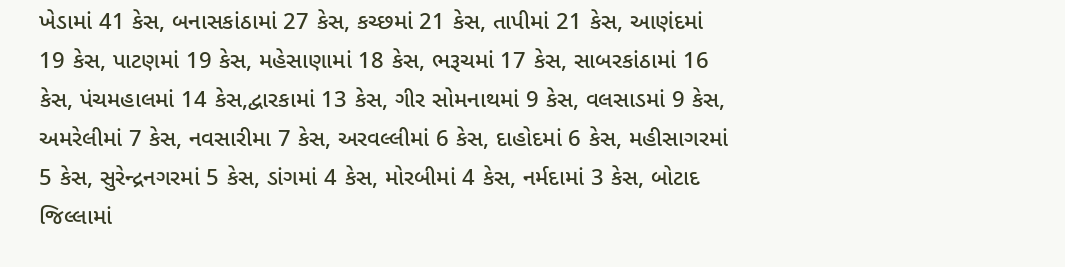ખેડામાં 41 કેસ, બનાસકાંઠામાં 27 કેસ, કચ્છમાં 21 કેસ, તાપીમાં 21 કેસ, આણંદમાં 19 કેસ, પાટણમાં 19 કેસ, મહેસાણામાં 18 કેસ, ભરૂચમાં 17 કેસ, સાબરકાંઠામાં 16 કેસ, પંચમહાલમાં 14 કેસ,દ્વારકામાં 13 કેસ, ગીર સોમનાથમાં 9 કેસ, વલસાડમાં 9 કેસ, અમરેલીમાં 7 કેસ, નવસારીમા 7 કેસ, અરવલ્લીમાં 6 કેસ, દાહોદમાં 6 કેસ, મહીસાગરમાં 5 કેસ, સુરેન્દ્રનગરમાં 5 કેસ, ડાંગમાં 4 કેસ, મોરબીમાં 4 કેસ, નર્મદામાં 3 કેસ, બોટાદ જિલ્લામાં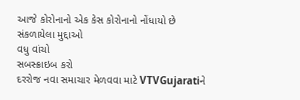આજે કોરોનાનો એક કેસ કોરોનાનો નોંધાયો છે
સંકળાયેલા મુદ્દાઓ
વધુ વાંચો
સબસ્ક્રાઇબ કરો
દરરોજ નવા સમાચાર મેળવવા માટે VTVGujaratiને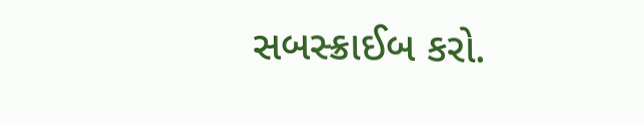સબસ્ક્રાઈબ કરો.